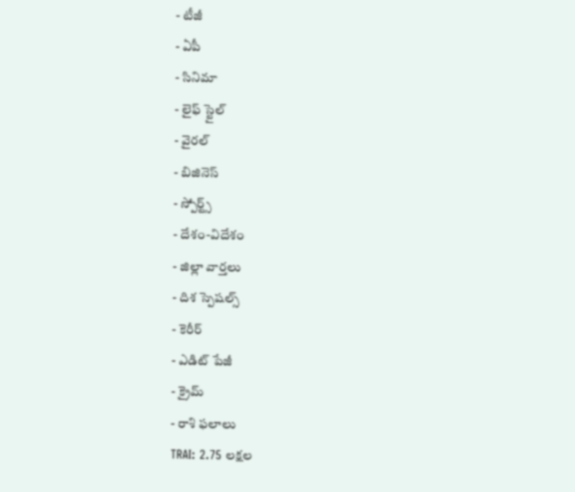- టీజీ
- ఏపీ
- సినిమా
- లైఫ్ స్టైల్
- వైరల్
- బిజినెస్
- స్పోర్ట్స్
- దేశం-విదేశం
- జిల్లా వార్తలు
- దిశ స్పెషల్స్
- కెరీర్
- ఎడిట్ పేజీ
- క్రైమ్
- రాశి ఫలాలు
TRAI: 2.75 లక్షల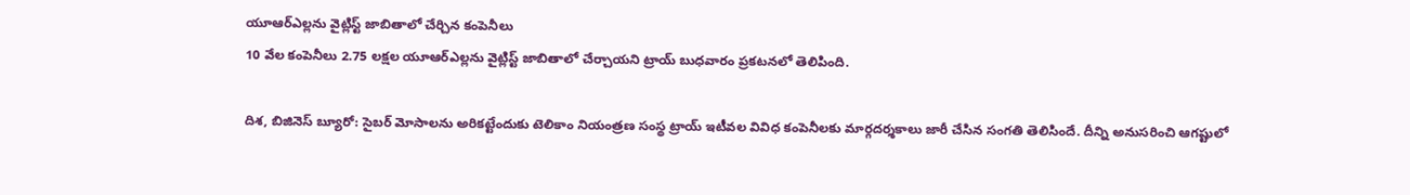యూఆర్ఎల్లను వైట్లిస్ట్ జాబితాలో చేర్చిన కంపెనీలు
10 వేల కంపెనీలు 2.75 లక్షల యూఆర్ఎల్లను వైట్లిస్ట్ జాబితాలో చేర్చాయని ట్రాయ్ బుధవారం ప్రకటనలో తెలిపింది.

దిశ, బిజినెస్ బ్యూరో: సైబర్ మోసాలను అరికట్టేందుకు టెలికాం నియంత్రణ సంస్థ ట్రాయ్ ఇటీవల వివిధ కంపెనీలకు మార్గదర్శకాలు జారీ చేసిన సంగతి తెలిసిందే. దీన్ని అనుసరించి ఆగష్టులో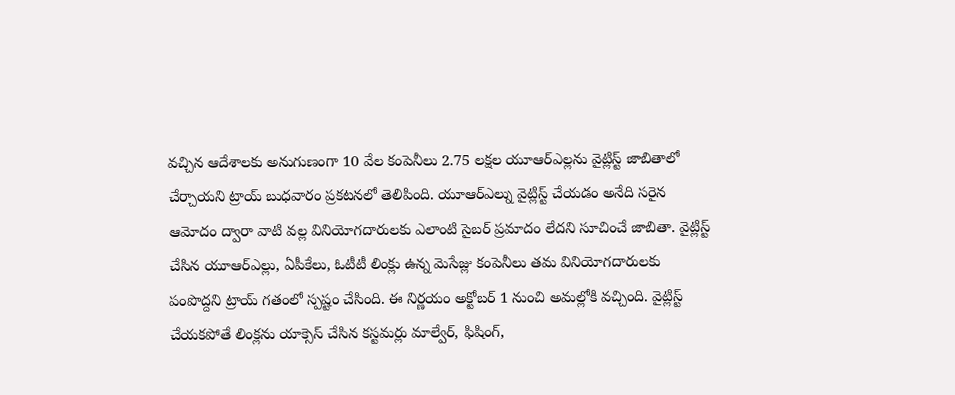వచ్చిన ఆదేశాలకు అనుగుణంగా 10 వేల కంపెనీలు 2.75 లక్షల యూఆర్ఎల్లను వైట్లిస్ట్ జాబితాలో చేర్చాయని ట్రాయ్ బుధవారం ప్రకటనలో తెలిపింది. యూఆర్ఎల్ను వైట్లిస్ట్ చేయడం అనేది సరైన ఆమోదం ద్వారా వాటి వల్ల వినియోగదారులకు ఎలాంటి సైబర్ ప్రమాదం లేదని సూచించే జాబితా. వైట్లిస్ట్ చేసిన యూఆర్ఎల్లు, ఏపీకేలు, ఓటీటీ లింక్లు ఉన్న మెసేజ్లు కంపెనీలు తమ వినియోగదారులకు పంపొద్దని ట్రాయ్ గతంలో స్పష్టం చేసింది. ఈ నిర్ణయం అక్టోబర్ 1 నుంచి అమల్లోకి వచ్చింది. వైట్లిస్ట్ చేయకపోతే లింక్లను యాక్సెస్ చేసిన కస్టమర్లు మాల్వేర్, ఫిషింగ్,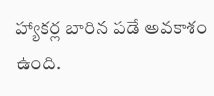హ్యాకర్ల బారిన పడే అవకాశం ఉంది.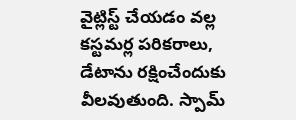వైట్లిస్ట్ చేయడం వల్ల కస్టమర్ల పరికరాలు, డేటాను రక్షించేందుకు వీలవుతుంది. స్పామ్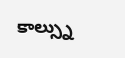కాల్స్ను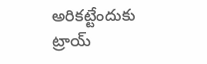అరికట్టేందుకు ట్రాయ్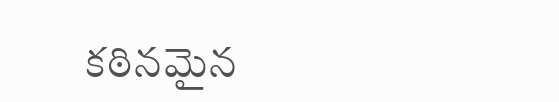కఠినమైన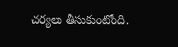చర్యలు తీసుకుంటోంది.